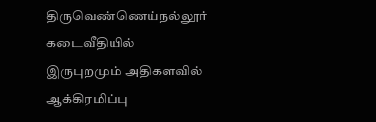திருவெண்ணெய்நல்லூர் கடைவீதியில் இருபுறமும் அதிகளவில் ஆக்கிரமிப்பு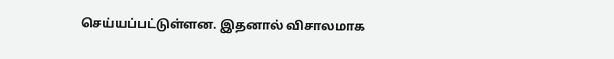செய்யப்பட்டுள்ளன. இதனால் விசாலமாக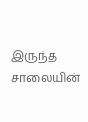இருந்த சாலையின்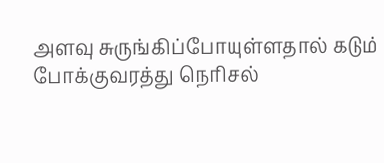அளவு சுருங்கிப்போயுள்ளதால் கடும் போக்குவரத்து நெரிசல்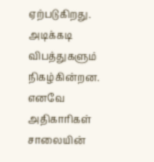ஏற்படுகிறது. அடிக்கடி விபத்துகளும் நிகழ்கின்றன. எனவே அதிகாரிகள் சாலையின்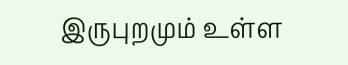இருபுறமும் உள்ள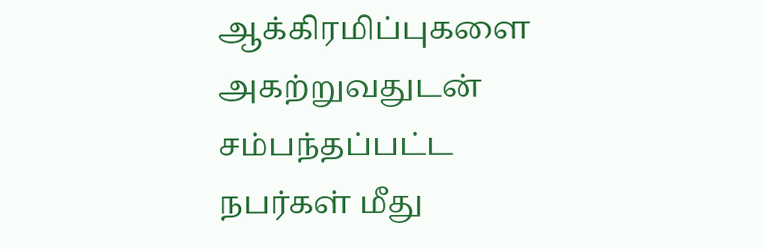ஆக்கிரமிப்புகளை அகற்றுவதுடன் சம்பந்தப்பட்ட நபர்கள் மீது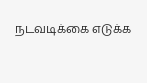நடவடிக்கை எடுக்க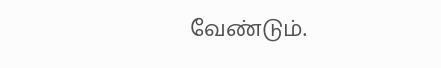வேண்டும்.